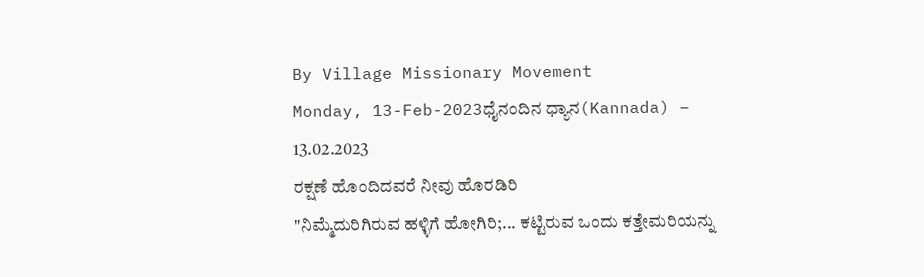By Village Missionary Movement
Monday, 13-Feb-2023ಧೈನಂದಿನ ಧ್ಯಾನ(Kannada) – 13.02.2023
ರಕ್ಷಣೆ ಹೊಂದಿದವರೆ ನೀವು ಹೊರಡಿರಿ
"ನಿಮ್ಮೆದುರಿಗಿರುವ ಹಳ್ಳಿಗೆ ಹೋಗಿರಿ;... ಕಟ್ಟಿರುವ ಒಂದು ಕತ್ತೇಮರಿಯನ್ನು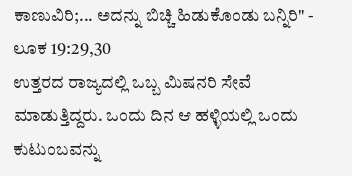ಕಾಣುವಿರಿ;... ಅದನ್ನು ಬಿಚ್ಚಿ ಹಿಡುಕೊಂಡು ಬನ್ನಿರಿ" - ಲೂಕ 19:29,30
ಉತ್ತರದ ರಾಜ್ಯದಲ್ಲಿ ಒಬ್ಬ ಮಿಷನರಿ ಸೇವೆ ಮಾಡುತ್ತಿದ್ದರು. ಒಂದು ದಿನ ಆ ಹಳ್ಳಿಯಲ್ಲಿ ಒಂದು ಕುಟುಂಬವನ್ನು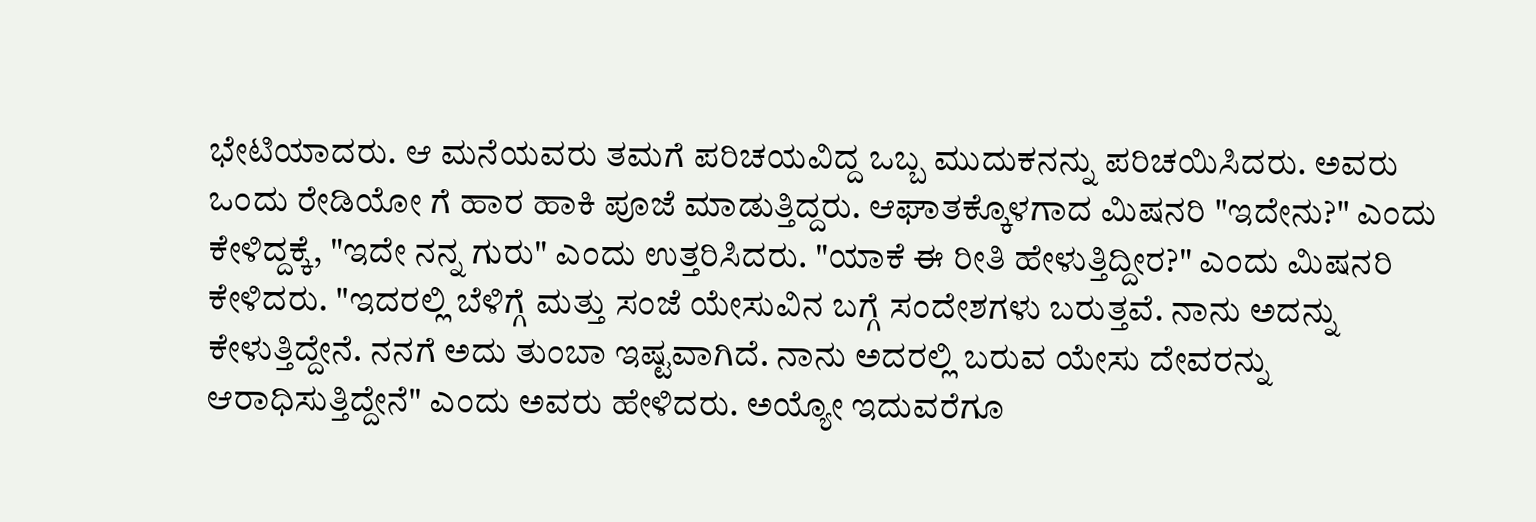ಭೇಟಿಯಾದರು. ಆ ಮನೆಯವರು ತಮಗೆ ಪರಿಚಯವಿದ್ದ ಒಬ್ಬ ಮುದುಕನನ್ನು ಪರಿಚಯಿಸಿದರು. ಅವರು ಒಂದು ರೇಡಿಯೋ ಗೆ ಹಾರ ಹಾಕಿ ಪೂಜೆ ಮಾಡುತ್ತಿದ್ದರು. ಆಘಾತಕ್ಕೊಳಗಾದ ಮಿಷನರಿ "ಇದೇನು?" ಎಂದು ಕೇಳಿದ್ದಕ್ಕೆ, "ಇದೇ ನನ್ನ ಗುರು" ಎಂದು ಉತ್ತರಿಸಿದರು. "ಯಾಕೆ ಈ ರೀತಿ ಹೇಳುತ್ತಿದ್ದೀರ?" ಎಂದು ಮಿಷನರಿ ಕೇಳಿದರು. "ಇದರಲ್ಲಿ ಬೆಳಿಗ್ಗೆ ಮತ್ತು ಸಂಜೆ ಯೇಸುವಿನ ಬಗ್ಗೆ ಸಂದೇಶಗಳು ಬರುತ್ತವೆ. ನಾನು ಅದನ್ನು ಕೇಳುತ್ತಿದ್ದೇನೆ. ನನಗೆ ಅದು ತುಂಬಾ ಇಷ್ಟವಾಗಿದೆ. ನಾನು ಅದರಲ್ಲಿ ಬರುವ ಯೇಸು ದೇವರನ್ನು ಆರಾಧಿಸುತ್ತಿದ್ದೇನೆ" ಎಂದು ಅವರು ಹೇಳಿದರು. ಅಯ್ಯೋ ಇದುವರೆಗೂ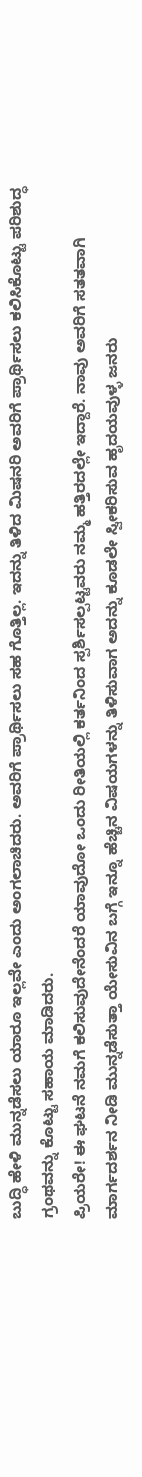ಬುದ್ಧಿ ಹೇಳಿ ಮುನ್ನಡೆಸಲು ಯಾರೂ ಇಲ್ಲವೇ ಎಂದು ಅಂಗಲಾಚಿದರು. ಅವರಿಗೆ ಪ್ರಾರ್ಥಿಸಲು ಸಹ ಗೊತ್ತಿಲ್ಲ. ಇದನ್ನು ತಿಳಿದ ಮಿಷನರಿ ಅವರಿಗೆ ಪ್ರಾರ್ಥಿಸಲು ಕಲಿಸಿಕೊಟ್ಟು ಪರಿಶುದ್ಧ ಗ್ರಂಥವನ್ನು ಕೊಟ್ಟು ಸಹಾಯ ಮಾಡಿದರು.
ಪ್ರಿಯರೇ! ಈ ಘಟನೆ ನಮಗೆ ಕಲಿಸುವುದೇನೆಂದರೆ ಯಾವುದೋ ಒಂದು ರೀತಿಯಲ್ಲಿ ಕರ್ತನಿಂದ ಸ್ಪರ್ಶಿಸಲ್ಪಟ್ಟವರು ನಮ್ಮ ಹತ್ತಿರದಲ್ಲೇ ಇದ್ದಾರೆ. ನಾವು ಅವರಿಗೆ ಸತತವಾಗಿ ಮಾರ್ಗದರ್ಶನ ನೀಡಿ ಮುನ್ನಡೆಸುತ್ತಾ ಯೇಸುವಿನ ಬಗ್ಗೆ ಇನ್ನೂ ಹೆಚ್ಚಿನ ವಿಷಯಗಳನ್ನು ತಿಳಿಸುವಾಗ ಅದನ್ನು ಕೂಡಲೇ ಸ್ವೀಕರಿಸುವ ಹೃದಯವುಳ್ಳ ಜನರು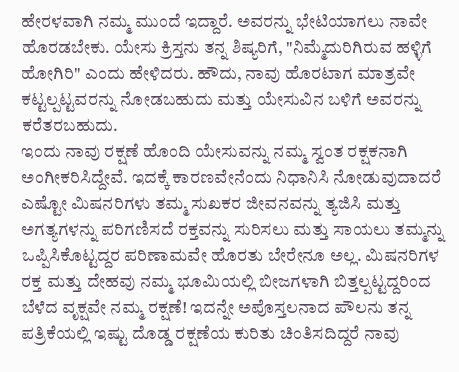ಹೇರಳವಾಗಿ ನಮ್ಮ ಮುಂದೆ ಇದ್ದಾರೆ. ಅವರನ್ನು ಭೇಟಿಯಾಗಲು ನಾವೇ ಹೊರಡಬೇಕು. ಯೇಸು ಕ್ರಿಸ್ತನು ತನ್ನ ಶಿಷ್ಯರಿಗೆ, "ನಿಮ್ಮೆದುರಿಗಿರುವ ಹಳ್ಳಿಗೆ ಹೋಗಿರಿ" ಎಂದು ಹೇಳಿದರು. ಹೌದು, ನಾವು ಹೊರಟಾಗ ಮಾತ್ರವೇ ಕಟ್ಟಲ್ಪಟ್ಟವರನ್ನು ನೋಡಬಹುದು ಮತ್ತು ಯೇಸುವಿನ ಬಳಿಗೆ ಅವರನ್ನು ಕರೆತರಬಹುದು.
ಇಂದು ನಾವು ರಕ್ಷಣೆ ಹೊಂದಿ ಯೇಸುವನ್ನು ನಮ್ಮ ಸ್ವಂತ ರಕ್ಷಕನಾಗಿ ಅಂಗೀಕರಿಸಿದ್ದೇವೆ. ಇದಕ್ಕೆ ಕಾರಣವೇನೆಂದು ನಿಧಾನಿಸಿ ನೋಡುವುದಾದರೆ ಎಷ್ಟೋ ಮಿಷನರಿಗಳು ತಮ್ಮ ಸುಖಕರ ಜೀವನವನ್ನು ತ್ಯಜಿಸಿ ಮತ್ತು ಅಗತ್ಯಗಳನ್ನು ಪರಿಗಣಿಸದೆ ರಕ್ತವನ್ನು ಸುರಿಸಲು ಮತ್ತು ಸಾಯಲು ತಮ್ಮನ್ನು ಒಪ್ಪಿಸಿಕೊಟ್ಟದ್ದರ ಪರಿಣಾಮವೇ ಹೊರತು ಬೇರೇನೂ ಅಲ್ಲ. ಮಿಷನರಿಗಳ ರಕ್ತ ಮತ್ತು ದೇಹವು ನಮ್ಮ ಭೂಮಿಯಲ್ಲಿ ಬೀಜಗಳಾಗಿ ಬಿತ್ತಲ್ಪಟ್ಟದ್ದರಿಂದ ಬೆಳೆದ ವೃಕ್ಷವೇ ನಮ್ಮ ರಕ್ಷಣೆ! ಇದನ್ನೇ ಅಪೊಸ್ತಲನಾದ ಪೌಲನು ತನ್ನ ಪತ್ರಿಕೆಯಲ್ಲಿ ಇಷ್ಟು ದೊಡ್ಡ ರಕ್ಷಣೆಯ ಕುರಿತು ಚಿಂತಿಸದಿದ್ದರೆ ನಾವು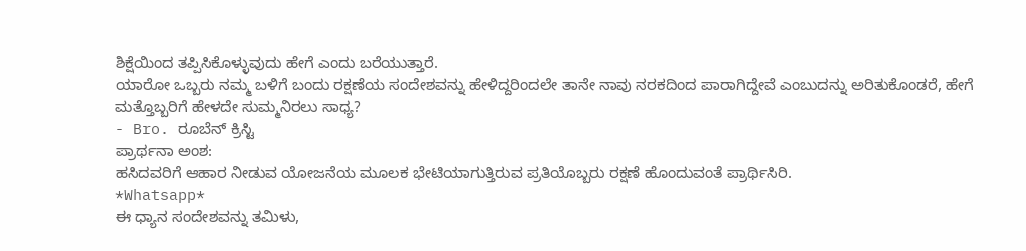ಶಿಕ್ಷೆಯಿಂದ ತಪ್ಪಿಸಿಕೊಳ್ಳುವುದು ಹೇಗೆ ಎಂದು ಬರೆಯುತ್ತಾರೆ.
ಯಾರೋ ಒಬ್ಬರು ನಮ್ಮ ಬಳಿಗೆ ಬಂದು ರಕ್ಷಣೆಯ ಸಂದೇಶವನ್ನು ಹೇಳಿದ್ದರಿಂದಲೇ ತಾನೇ ನಾವು ನರಕದಿಂದ ಪಾರಾಗಿದ್ದೇವೆ ಎಂಬುದನ್ನು ಅರಿತುಕೊಂಡರೆ, ಹೇಗೆ ಮತ್ತೊಬ್ಬರಿಗೆ ಹೇಳದೇ ಸುಮ್ಮನಿರಲು ಸಾಧ್ಯ?
- Bro. ರೂಬೆನ್ ಕ್ರಿಸ್ಟಿ
ಪ್ರಾರ್ಥನಾ ಅಂಶ:
ಹಸಿದವರಿಗೆ ಆಹಾರ ನೀಡುವ ಯೋಜನೆಯ ಮೂಲಕ ಭೇಟಿಯಾಗುತ್ತಿರುವ ಪ್ರತಿಯೊಬ್ಬರು ರಕ್ಷಣೆ ಹೊಂದುವಂತೆ ಪ್ರಾರ್ಥಿಸಿರಿ.
*Whatsapp*
ಈ ಧ್ಯಾನ ಸಂದೇಶವನ್ನು ತಮಿಳು,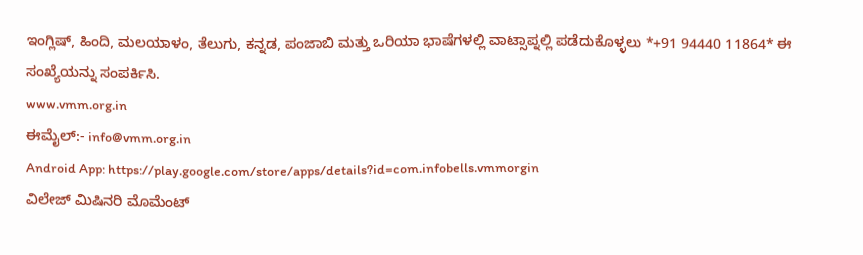ಇಂಗ್ಲಿಷ್, ಹಿಂದಿ, ಮಲಯಾಳಂ, ತೆಲುಗು, ಕನ್ನಡ, ಪಂಜಾಬಿ ಮತ್ತು ಒರಿಯಾ ಭಾಷೆಗಳಲ್ಲಿ ವಾಟ್ಸಾಪ್ನಲ್ಲಿ ಪಡೆದುಕೊಳ್ಳಲು *+91 94440 11864* ಈ ಸಂಖ್ಯೆಯನ್ನು ಸಂಪರ್ಕಿಸಿ.
www.vmm.org.in
ಈಮೈಲ್:- info@vmm.org.in
Android App: https://play.google.com/store/apps/details?id=com.infobells.vmmorgin
ವಿಲೇಜ್ ಮಿಷಿನರಿ ಮೊಮೆಂಟ್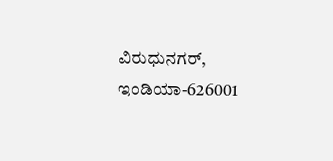ವಿರುಧುನಗರ್, ಇಂಡಿಯಾ-626001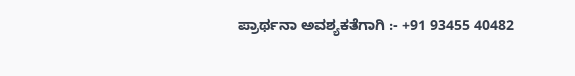ಪ್ರಾರ್ಥನಾ ಅವಶ್ಯಕತೆಗಾಗಿ :- +91 93455 40482